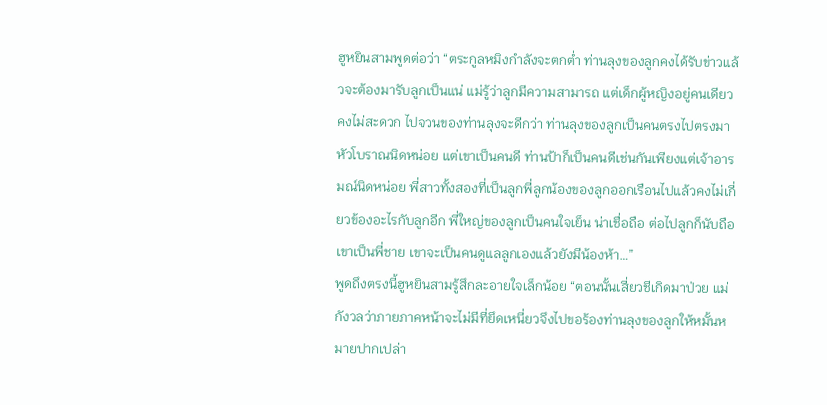ฮูหยินสามพูดต่อว่า “ตระกูลหมิงกำลังจะตกต่ำ ท่านลุงของลูกคงได้รับข่าวแล้วจะต้องมารับลูกเป็นแน่ แม่รู้ว่าลูกมีความสามารถ แต่เด็กผู้หญิงอยู่คนเดียวคงไม่สะดวก ไปจวนของท่านลุงจะดีกว่า ท่านลุงของลูกเป็นคนตรงไปตรงมา หัวโบราณนิดหน่อย แต่เขาเป็นคนดี ท่านป้าก็เป็นคนดีเช่นกันเพียงแต่เจ้าอารมณ์นิดหน่อย พี่สาวทั้งสองที่เป็นลูกพี่ลูกน้องของลูกออกเรือนไปแล้วคงไม่เกี่ยวข้องอะไรกับลูกอีก พี่ใหญ่ของลูกเป็นคนใจเย็น น่าเชื่อถือ ต่อไปลูกก็นับถือเขาเป็นพี่ชาย เขาจะเป็นคนดูแลลูกเองแล้วยังมีน้องห้า…”
พูดถึงตรงนี้ฮูหยินสามรู้สึกละอายใจเล็กน้อย “ตอนนั้นเสี่ยวชีเกิดมาป่วย แม่กังวลว่าภายภาคหน้าจะไม่มีที่ยึดเหนี่ยวจึงไปขอร้องท่านลุงของลูกให้หมั้นหมายปากเปล่า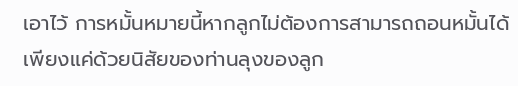เอาไว้ การหมั้นหมายนี้หากลูกไม่ต้องการสามารถถอนหมั้นได้ เพียงแค่ด้วยนิสัยของท่านลุงของลูก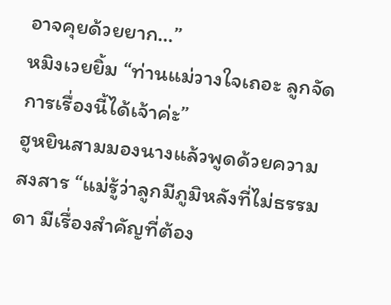อาจคุยด้วยยาก…”
หมิงเวยยิ้ม “ท่านแม่วางใจเถอะ ลูกจัดการเรื่องนี้ได้เจ้าค่ะ”
ฮูหยินสามมองนางแล้วพูดด้วยความสงสาร “แม่รู้ว่าลูกมีภูมิหลังที่ไม่ธรรมดา มีเรื่องสำคัญที่ต้อง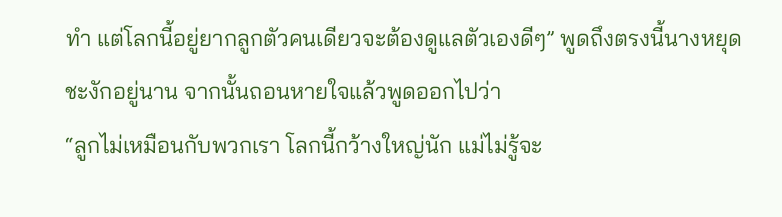ทำ แต่โลกนี้อยู่ยากลูกตัวคนเดียวจะต้องดูแลตัวเองดีๆ” พูดถึงตรงนี้นางหยุดชะงักอยู่นาน จากนั้นถอนหายใจแล้วพูดออกไปว่า
“ลูกไม่เหมือนกับพวกเรา โลกนี้กว้างใหญ่นัก แม่ไม่รู้จะ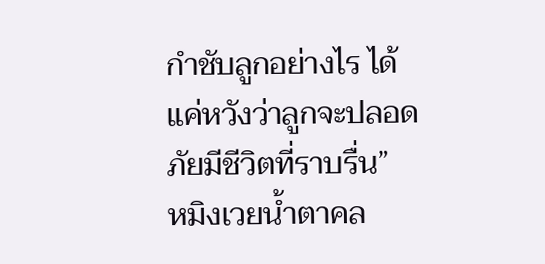กำชับลูกอย่างไร ได้แค่หวังว่าลูกจะปลอดภัยมีชีวิตที่ราบรื่น”
หมิงเวยน้ำตาคล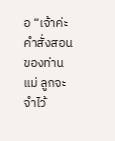อ “เจ้าค่ะ คำสั่งสอนของท่านแม่ ลูกจะจำไว้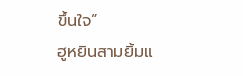ขึ้นใจ”
ฮูหยินสามยิ้มแ